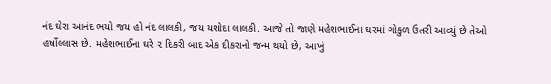નંદ ઘેરા આનંદ ભયો જય હો નંદ લાલકી, જય યશોદા લાલકી. આજે તો જાણે મહેશભાઈના ઘરમાં ગોકુળ ઉતરી આવ્યું છે તેઓ હર્ષોલ્લાસ છે. મહેશભાઈના ઘરે ૨ દિકરી બાદ એક દીકરાનો જન્મ થયો છે, આખું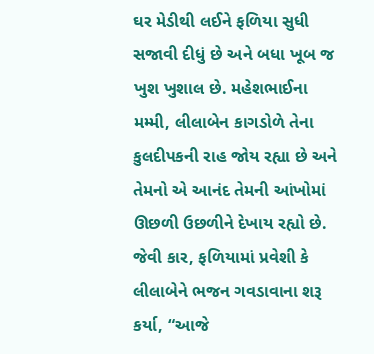ઘર મેડીથી લઈને ફળિયા સુધી સજાવી દીધું છે અને બધા ખૂબ જ ખુશ ખુશાલ છે. મહેશભાઈના મમ્મી, લીલાબેન કાગડોળે તેના કુલદીપકની રાહ જોય રહ્યા છે અને તેમનો એ આનંદ તેમની આંખોમાં ઊછળી ઉછળીને દેખાય રહ્યો છે.
જેવી કાર, ફળિયામાં પ્રવેશી કે લીલાબેને ભજન ગવડાવાના શરૂ કર્યા, “આજે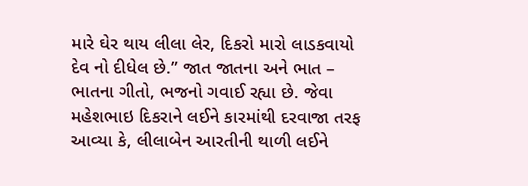મારે ઘેર થાય લીલા લેર, દિકરો મારો લાડકવાયો દેવ નો દીધેલ છે.” જાત જાતના અને ભાત – ભાતના ગીતો, ભજનો ગવાઈ રહ્યા છે. જેવા મહેશભાઇ દિકરાને લઈને કારમાંથી દરવાજા તરફ આવ્યા કે, લીલાબેન આરતીની થાળી લઈને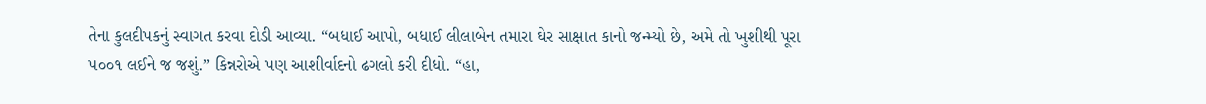તેના કુલદીપકનું સ્વાગત કરવા દોડી આવ્યા. “બધાઈ આપો, બધાઈ લીલાબેન તમારા ઘેર સાક્ષાત કાનો જન્મ્યો છે, અમે તો ખુશીથી પૂરા ૫૦૦૧ લઈને જ જશું.” કિન્નરોએ પણ આશીર્વાદનો ઢગલો કરી દીધો. “હા,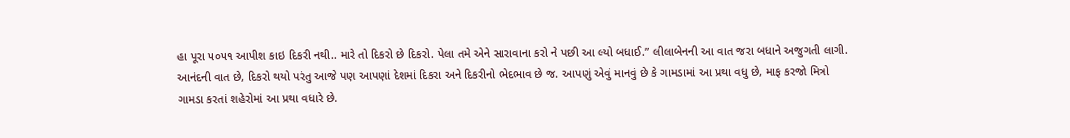હા પૂરા ૫૦૫૧ આપીશ કાઇ દિકરી નથી.. મારે તો દિકરો છે દિકરો. પેલા તમે એને સારાવાના કરો ને પછી આ લ્યો બધાઈ.” લીલાબેનની આ વાત જરા બધાને અજુગતી લાગી.
આનંદની વાત છે, દિકરો થયો પરંતુ આજે પણ આપણાં દેશમાં દિકરા અને દિકરીનો ભેદભાવ છે જ. આપણું એવું માનવું છે કે ગામડામાં આ પ્રથા વધુ છે, માફ કરજો મિત્રો ગામડા કરતાં શહેરોમાં આ પ્રથા વધારે છે.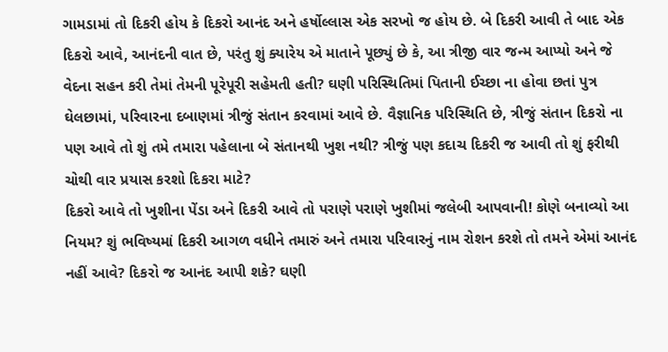ગામડામાં તો દિકરી હોય કે દિકરો આનંદ અને હર્ષોલ્લાસ એક સરખો જ હોય છે. બે દિકરી આવી તે બાદ એક દિકરો આવે, આનંદની વાત છે, પરંતુ શું ક્યારેય એ માતાને પૂછ્યું છે કે, આ ત્રીજી વાર જન્મ આપ્યો અને જે વેદના સહન કરી તેમાં તેમની પૂરેપૂરી સહેમતી હતી? ઘણી પરિસ્થિતિમાં પિતાની ઈચ્છા ના હોવા છતાં પુત્ર ઘેલછામાં, પરિવારના દબાણમાં ત્રીજું સંતાન કરવામાં આવે છે. વૈજ્ઞાનિક પરિસ્થિતિ છે, ત્રીજું સંતાન દિકરો ના પણ આવે તો શું તમે તમારા પહેલાના બે સંતાનથી ખુશ નથી? ત્રીજું પણ કદાચ દિકરી જ આવી તો શું ફરીથી ચોથી વાર પ્રયાસ કરશો દિકરા માટે?
દિકરો આવે તો ખુશીના પેંડા અને દિકરી આવે તો પરાણે પરાણે ખુશીમાં જલેબી આપવાની! કોણે બનાવ્યો આ નિયમ? શું ભવિષ્યમાં દિકરી આગળ વધીને તમારું અને તમારા પરિવારનું નામ રોશન કરશે તો તમને એમાં આનંદ નહીં આવે? દિકરો જ આનંદ આપી શકે? ઘણી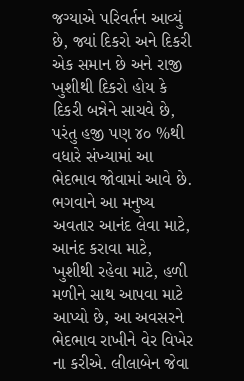જગ્યાએ પરિવર્તન આવ્યું છે, જ્યાં દિકરો અને દિકરી એક સમાન છે અને રાજી ખુશીથી દિકરો હોય કે દિકરી બન્નેને સાચવે છે, પરંતુ હજી પણ ૪૦ %થી વધારે સંખ્યામાં આ ભેદભાવ જોવામાં આવે છે.
ભગવાને આ મનુષ્ય અવતાર આનંદ લેવા માટે, આનંદ કરાવા માટે, ખુશીથી રહેવા માટે, હળી મળીને સાથ આપવા માટે આપ્યો છે, આ અવસરને ભેદભાવ રાખીને વેર વિખેર ના કરીએ. લીલાબેન જેવા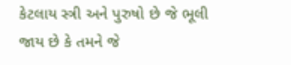કેટલાય સ્ત્રી અને પુરુષો છે જે ભૂલી જાય છે કે તમને જે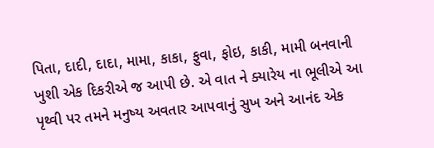પિતા, દાદી, દાદા, મામા, કાકા, ફુવા, ફોઇ, કાકી, મામી બનવાની ખુશી એક દિકરીએ જ આપી છે. એ વાત ને ક્યારેય ના ભૂલીએ આ પૃથ્વી પર તમને મનુષ્ય અવતાર આપવાનું સુખ અને આનંદ એક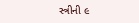સ્ત્રીની ૯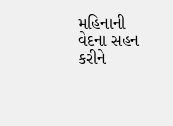મહિનાની વેદના સહન કરીને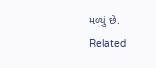મળ્યું છે.
Related